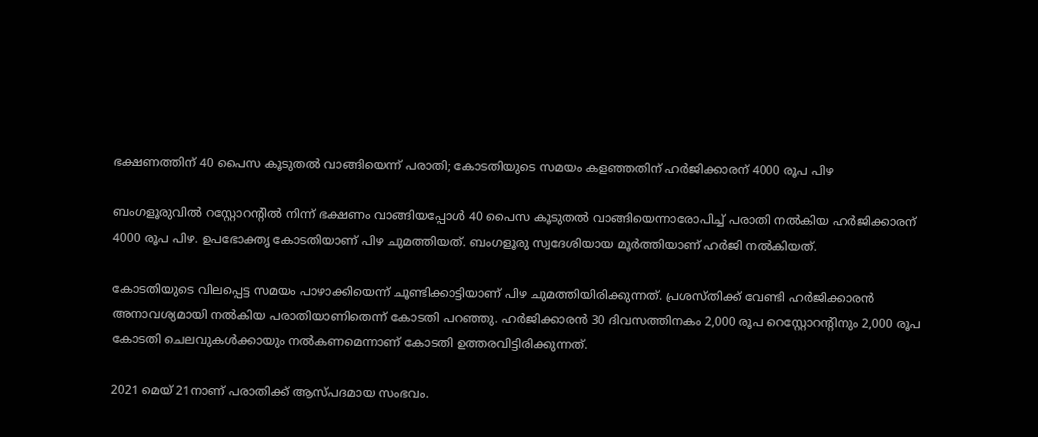ഭക്ഷണത്തിന് 40 പൈസ കൂടുതല്‍ വാങ്ങിയെന്ന് പരാതി; കോടതിയുടെ സമയം കളഞ്ഞതിന് ഹര്‍ജിക്കാരന് 4000 രൂപ പിഴ

ബംഗളൂരുവില്‍ റസ്റ്റോറന്റില്‍ നിന്ന് ഭക്ഷണം വാങ്ങിയപ്പോള്‍ 40 പൈസ കൂടുതല്‍ വാങ്ങിയെന്നാരോപിച്ച് പരാതി നല്‍കിയ ഹര്‍ജിക്കാരന് 4000 രൂപ പിഴ. ഉപഭോക്തൃ കോടതിയാണ് പിഴ ചുമത്തിയത്. ബംഗളൂരു സ്വദേശിയായ മൂര്‍ത്തിയാണ് ഹര്‍ജി നല്‍കിയത്.

കോടതിയുടെ വിലപ്പെട്ട സമയം പാഴാക്കിയെന്ന് ചൂണ്ടിക്കാട്ടിയാണ് പിഴ ചുമത്തിയിരിക്കുന്നത്. പ്രശസ്തിക്ക് വേണ്ടി ഹര്‍ജിക്കാരന്‍ അനാവശ്യമായി നല്‍കിയ പരാതിയാണിതെന്ന് കോടതി പറഞ്ഞു. ഹര്‍ജിക്കാരന്‍ 30 ദിവസത്തിനകം 2,000 രൂപ റെസ്റ്റോറന്റിനും 2,000 രൂപ കോടതി ചെലവുകള്‍ക്കായും നല്‍കണമെന്നാണ് കോടതി ഉത്തരവിട്ടിരിക്കുന്നത്.

2021 മെയ് 21നാണ് പരാതിക്ക് ആസ്പദമായ സംഭവം.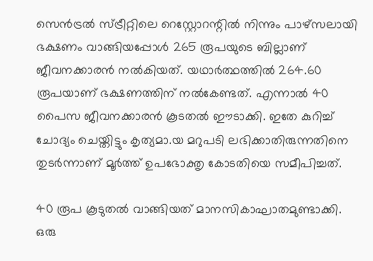സെന്‍ട്രല്‍ സ്ട്രീറ്റിലെ റെസ്റ്റോറന്റില്‍ നിന്നും പാഴ്‌സലായി ഭക്ഷണം വാങ്ങിയപ്പോള്‍ 265 രൂപയുടെ ബില്ലാണ് ജീവനക്കാരന്‍ നല്‍കിയത്. യഥാര്‍ത്ഥത്തില്‍ 264.60 രൂപയാണ് ഭക്ഷണത്തിന് നല്‍കേണ്ടത്. എന്നാല്‍ 40 പൈസ ജീവനക്കാരന്‍ കൂടതല്‍ ഈടാക്കി. ഇതേ കുറിച്ച് ചോദ്യം ചെയ്തിട്ടും കൃത്യമാ.യ മറുപടി ലഭിക്കാതിരുന്നതിനെ തുടര്‍ന്നാണ് മൂര്‍ത്ത് ഉപഭോക്തൃ കോടതിയെ സമീപിച്ചത്.

40 രൂപ കൂടുതല്‍ വാങ്ങിയത് മാനസികാഘാതമുണ്ടാക്കി. ഒരു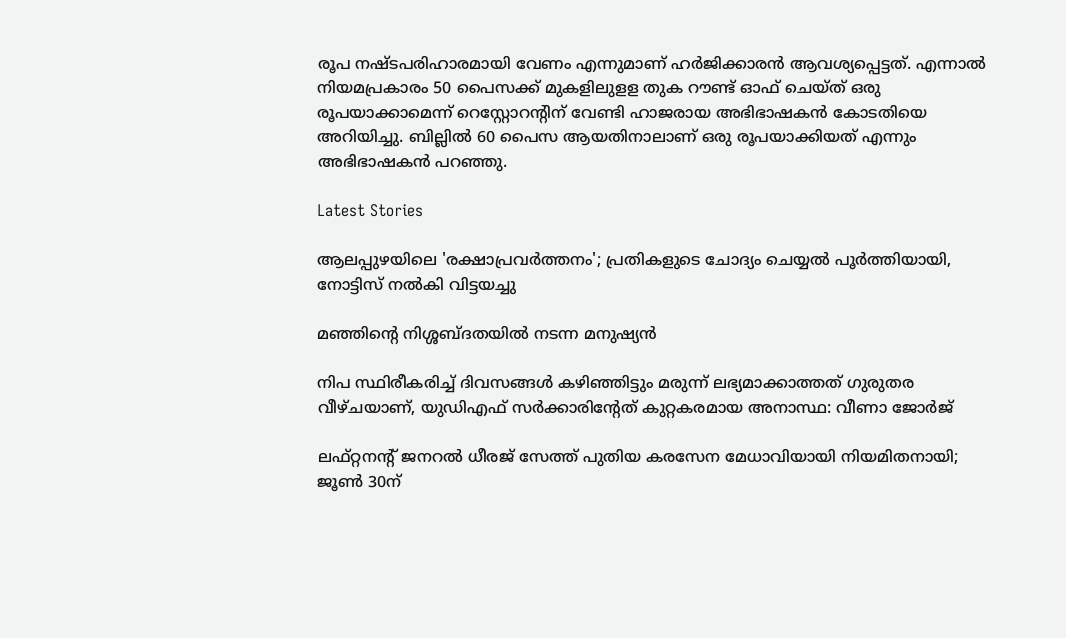രൂപ നഷ്ടപരിഹാരമായി വേണം എന്നുമാണ് ഹര്‍ജിക്കാരന്‍ ആവശ്യപ്പെട്ടത്. എന്നാല്‍ നിയമപ്രകാരം 50 പൈസക്ക് മുകളിലുളള തുക റൗണ്ട് ഓഫ് ചെയ്ത് ഒരു രൂപയാക്കാമെന്ന് റെസ്റ്റോറന്റിന് വേണ്ടി ഹാജരായ അഭിഭാഷകന്‍ കോടതിയെ അറിയിച്ചു. ബില്ലില്‍ 60 പൈസ ആയതിനാലാണ് ഒരു രൂപയാക്കിയത് എന്നും അഭിഭാഷകന്‍ പറഞ്ഞു.

Latest Stories

ആലപ്പുഴയിലെ 'രക്ഷാപ്രവർത്തനം'; പ്രതികളുടെ ചോദ്യം ചെയ്യൽ പൂർത്തിയായി, നോട്ടിസ് നൽകി വിട്ടയച്ചു

മഞ്ഞിന്റെ നിശ്ശബ്ദതയിൽ നടന്ന മനുഷ്യൻ

നിപ സ്ഥിരീകരിച്ച് ദിവസങ്ങൾ കഴിഞ്ഞിട്ടും മരുന്ന് ലഭ്യമാക്കാത്തത് ഗുരുതര വീഴ്ചയാണ്, യുഡിഎഫ് സർക്കാരിന്റേത് കുറ്റകരമായ അനാസ്ഥ: വീണാ ജോർജ്

ലഫ്റ്റനന്റ് ജനറൽ ധീരജ് സേത്ത് പുതിയ കരസേന മേധാവിയായി നിയമിതനായി; ജൂൺ 30ന്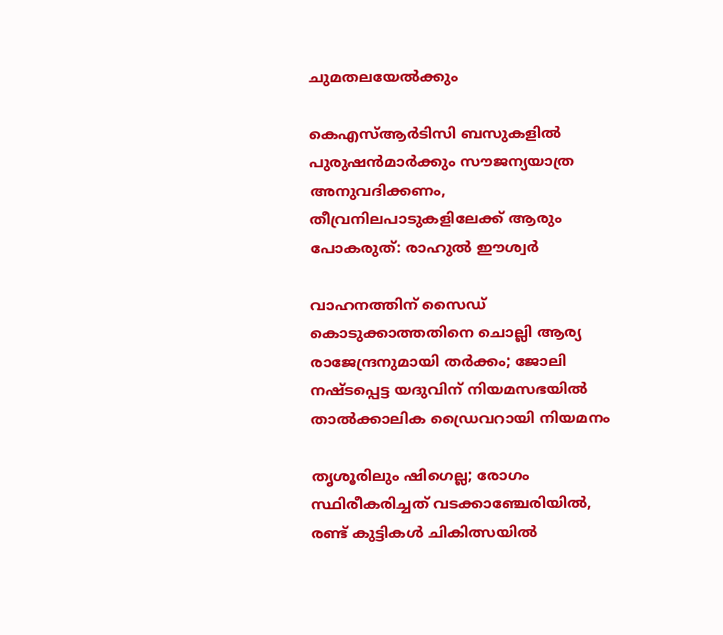ചുമതലയേൽക്കും

കെഎസ്ആർടിസി ബസുകളിൽ പുരുഷൻമാർക്കും സൗജന്യയാത്ര അനുവദിക്കണം, തീവ്രനിലപാടുകളിലേക്ക് ആരും പോകരുത്: രാഹുൽ ഈശ്വർ

വാഹനത്തിന് സൈഡ് കൊടുക്കാത്തതിനെ ചൊല്ലി ആര്യ രാജേന്ദ്രനുമായി തർക്കം; ജോലി നഷ്ടപ്പെട്ട യദുവിന് നിയമസഭയിൽ താൽക്കാലിക ഡ്രൈവറായി നിയമനം

തൃശൂരിലും ഷിഗെല്ല; രോഗം സ്ഥിരീകരിച്ചത് വടക്കാഞ്ചേരിയിൽ, രണ്ട് കുട്ടികൾ ചികിത്സയിൽ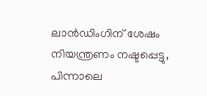ലാൻഡിംഗിന് ശേഷം നിയന്ത്രണം നഷ്ടപ്പെട്ടു, പിന്നാലെ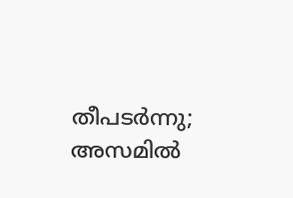തീപടർന്നു; അസമിൽ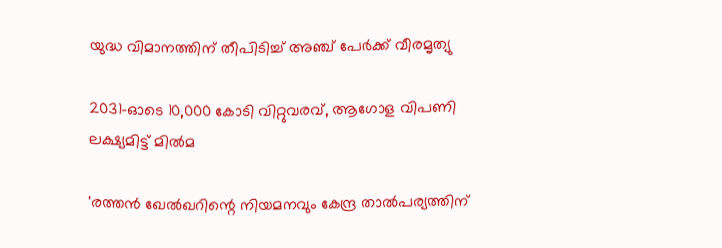യുദ്ധ വിമാനത്തിന് തീപിടിച്ച് അഞ്ച് പേർക്ക് വീരമൃത്യു

2031-ഓടെ 10,000 കോടി വിറ്റുവരവ്, ആഗോള വിപണി ലക്ഷ്യമിട്ട് മിൽമ

'രത്തൻ ഖേൽഖറിന്റെ നിയമനവും കേന്ദ്ര താൽപര്യത്തിന്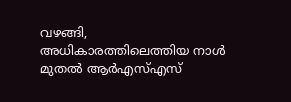വഴങ്ങി, അധികാരത്തിലെത്തിയ നാൾ മുതൽ ആർഎസ്എസ്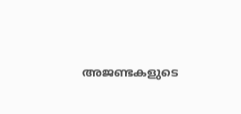അജണ്ടകളുടെ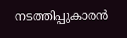നടത്തിപ്പുകാരൻ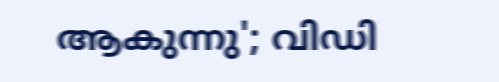ആകുന്നു'; വിഡി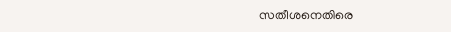സതീശനെതിരെ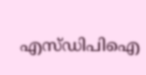എസ്ഡിപിഐ